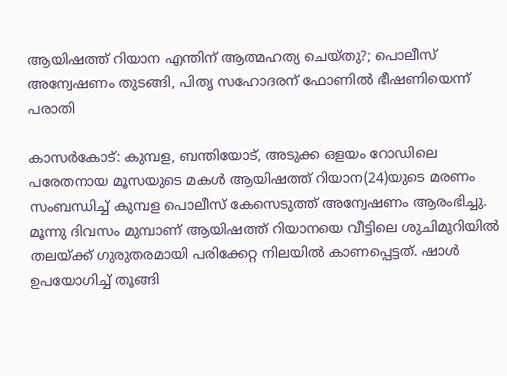ആയിഷത്ത് റിയാന എന്തിന് ആത്മഹത്യ ചെയ്തു?; പൊലീസ് അന്വേഷണം തുടങ്ങി, പിതൃ സഹോദരന് ഫോണില്‍ ഭീഷണിയെന്ന് പരാതി

കാസര്‍കോട്: കുമ്പള, ബന്തിയോട്, അടുക്ക ഒളയം റോഡിലെ പരേതനായ മൂസയുടെ മകള്‍ ആയിഷത്ത് റിയാന(24)യുടെ മരണം സംബന്ധിച്ച് കുമ്പള പൊലീസ് കേസെടുത്ത് അന്വേഷണം ആരംഭിച്ചു. മൂന്നു ദിവസം മുമ്പാണ് ആയിഷത്ത് റിയാനയെ വീട്ടിലെ ശുചിമുറിയില്‍ തലയ്ക്ക് ഗുരുതരമായി പരിക്കേറ്റ നിലയില്‍ കാണപ്പെട്ടത്. ഷാള്‍ ഉപയോഗിച്ച് തൂങ്ങി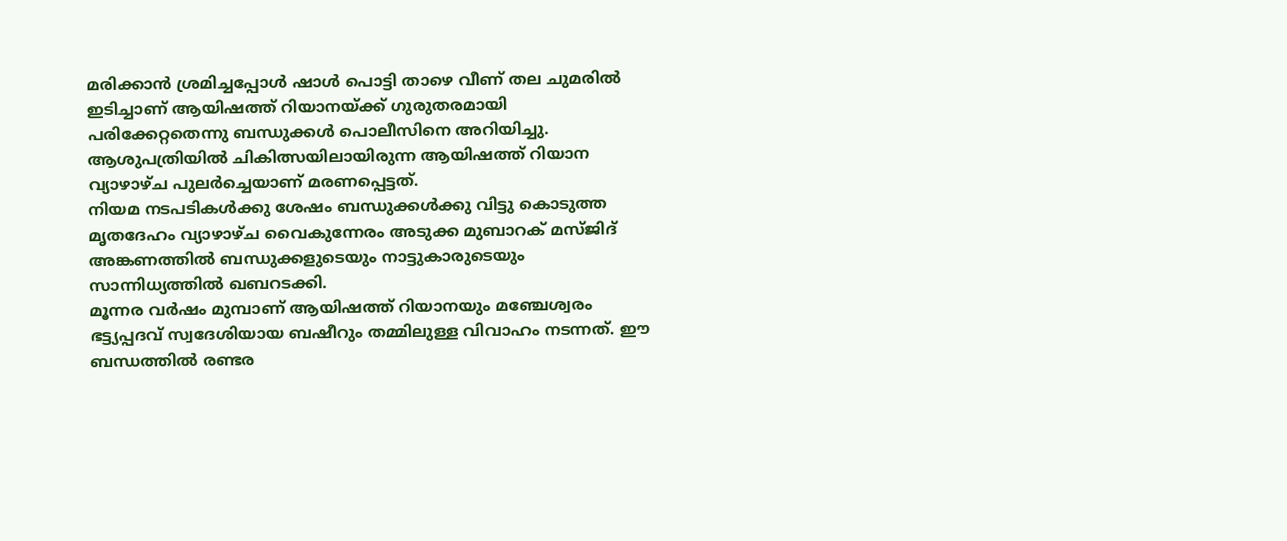മരിക്കാന്‍ ശ്രമിച്ചപ്പോള്‍ ഷാള്‍ പൊട്ടി താഴെ വീണ് തല ചുമരില്‍ ഇടിച്ചാണ് ആയിഷത്ത് റിയാനയ്ക്ക് ഗുരുതരമായി പരിക്കേറ്റതെന്നു ബന്ധുക്കള്‍ പൊലീസിനെ അറിയിച്ചു. ആശുപത്രിയില്‍ ചികിത്സയിലായിരുന്ന ആയിഷത്ത് റിയാന വ്യാഴാഴ്ച പുലര്‍ച്ചെയാണ് മരണപ്പെട്ടത്.
നിയമ നടപടികള്‍ക്കു ശേഷം ബന്ധുക്കള്‍ക്കു വിട്ടു കൊടുത്ത മൃതദേഹം വ്യാഴാഴ്ച വൈകുന്നേരം അടുക്ക മുബാറക് മസ്ജിദ് അങ്കണത്തില്‍ ബന്ധുക്കളുടെയും നാട്ടുകാരുടെയും സാന്നിധ്യത്തില്‍ ഖബറടക്കി.
മൂന്നര വര്‍ഷം മുമ്പാണ് ആയിഷത്ത് റിയാനയും മഞ്ചേശ്വരം ഭട്ട്യപ്പദവ് സ്വദേശിയായ ബഷീറും തമ്മിലുള്ള വിവാഹം നടന്നത്. ഈ ബന്ധത്തില്‍ രണ്ടര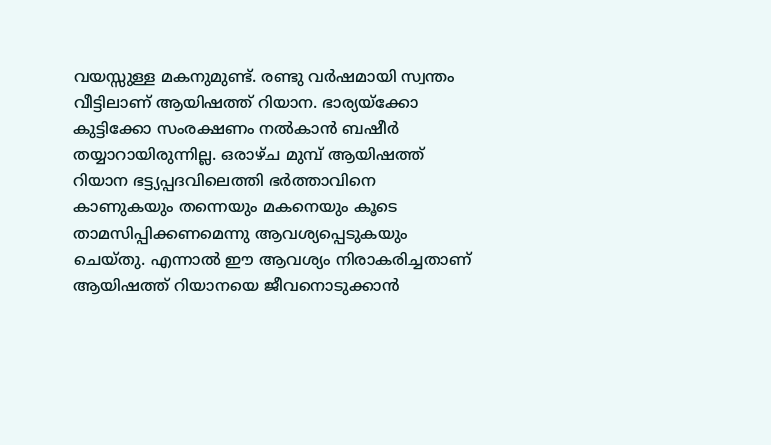വയസ്സുള്ള മകനുമുണ്ട്. രണ്ടു വര്‍ഷമായി സ്വന്തം വീട്ടിലാണ് ആയിഷത്ത് റിയാന. ഭാര്യയ്ക്കോ കുട്ടിക്കോ സംരക്ഷണം നല്‍കാന്‍ ബഷീര്‍ തയ്യാറായിരുന്നില്ല. ഒരാഴ്ച മുമ്പ് ആയിഷത്ത് റിയാന ഭട്ട്യപ്പദവിലെത്തി ഭര്‍ത്താവിനെ കാണുകയും തന്നെയും മകനെയും കൂടെ താമസിപ്പിക്കണമെന്നു ആവശ്യപ്പെടുകയും ചെയ്തു. എന്നാല്‍ ഈ ആവശ്യം നിരാകരിച്ചതാണ് ആയിഷത്ത് റിയാനയെ ജീവനൊടുക്കാന്‍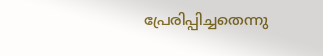പ്രേരിപ്പിച്ചതെന്നു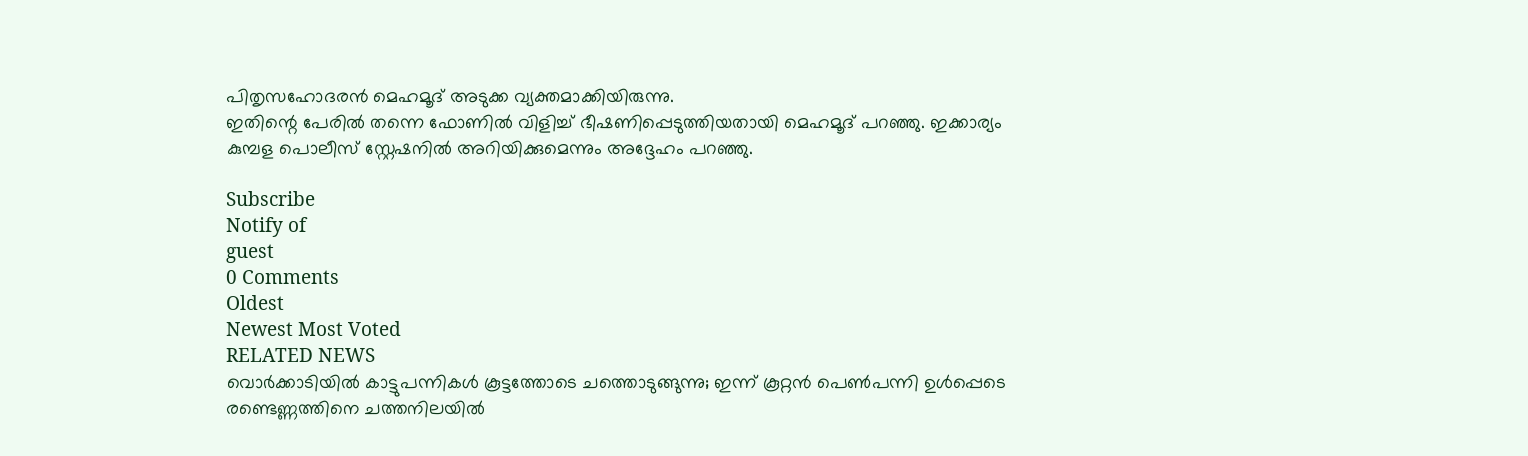പിതൃസഹോദരന്‍ മെഹമൂദ് അടുക്ക വ്യക്തമാക്കിയിരുന്നു.
ഇതിന്റെ പേരില്‍ തന്നെ ഫോണില്‍ വിളിച്ച് ഭീഷണിപ്പെടുത്തിയതായി മെഹമൂദ് പറഞ്ഞു. ഇക്കാര്യം കുമ്പള പൊലീസ് സ്റ്റേഷനില്‍ അറിയിക്കുമെന്നും അദ്ദേഹം പറഞ്ഞു.

Subscribe
Notify of
guest
0 Comments
Oldest
Newest Most Voted
RELATED NEWS
വൊര്‍ക്കാടിയില്‍ കാട്ടുപന്നികള്‍ കൂട്ടത്തോടെ ചത്തൊടുങ്ങുന്നു; ഇന്ന് കൂറ്റന്‍ പെണ്‍പന്നി ഉള്‍പ്പെടെ രണ്ടെണ്ണത്തിനെ ചത്തനിലയില്‍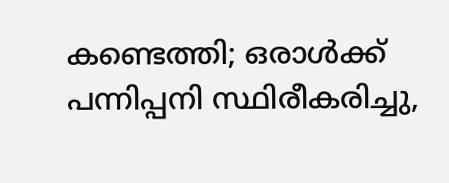കണ്ടെത്തി; ഒരാള്‍ക്ക് പന്നിപ്പനി സ്ഥിരീകരിച്ചു,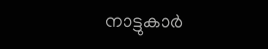നാട്ടുകാര്‍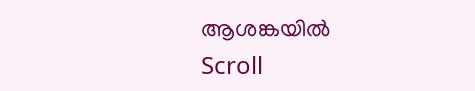ആശങ്കയില്‍
Scroll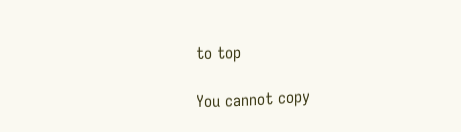to top

You cannot copy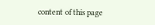content of this page